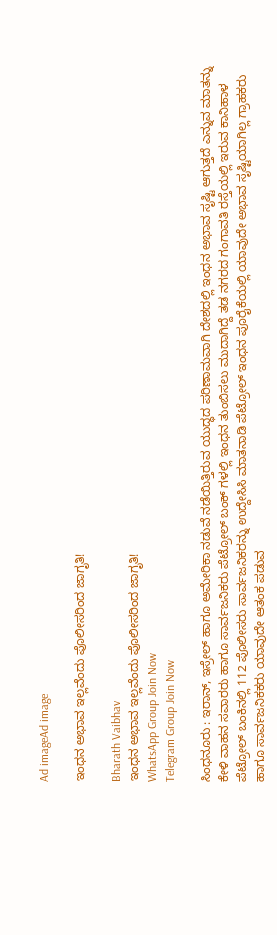Ad imageAd image

ಇಂಧನ ಅಭಾವ ಇಲ್ಲವೆಂದು ಪೊಲೀಸರಿಂದ ಜಾಗೃತಿ!

Bharath Vaibhav
ಇಂಧನ ಅಭಾವ ಇಲ್ಲವೆಂದು ಪೊಲೀಸರಿಂದ ಜಾಗೃತಿ!
WhatsApp Group Join Now
Telegram Group Join Now

ಸಿಂಧನೂರು : ಇರಾನ್, ಇಸ್ರೇಲ್ ಹಾಗೂ ಅಮೇರಿಕಾ ನಡುವೆ ನಡೆಯಿತ್ತಿರುವ ಯುದ್ಧದ ಪರಿಣಾಮವಾಗಿ ದೇಶದಲ್ಲಿ ಇಂಧನ ಅಭಾವ ಸೃಷ್ಟಿ ಆಗುತ್ತದೆ ಎನ್ನುವ ಮಾತನ್ನು ಕೇಳಿ ವಾಹನ ಸವಾರರು ಹಾಗೂ ಸಾರ್ವಜನಿಕರು ಪೆಟ್ರೋಲ್ ಬಂಕ್ ಗಳಲ್ಲಿ ಇಂಧನ ತುಂಬಿಸಲು ಮುದಾಗಿದ್ದೆ ತಡ ನಗರದ ಗಂಗಾವತಿ ರಸ್ತೆಯಲ್ಲಿ ಇರುವ ಕಾನಿಹಾಳ ಪೆಟ್ರೋಲ್ ಬಂಕಿನಲ್ಲಿ 112 ಪೊಲೀಸರು ಸಾರ್ವಜನಿಕರನ್ನು ಉದ್ದೇಸಿಸಿ ಮಾತನಾಡಿ ಪೆಟ್ರೋಲ್ ಇಂಧನ ಪೂರೈಕೆಯಲ್ಲಿ ಯಾವುದೇ ಅಭಾವ ಸೃಷ್ಟಿಯಾಗಿಲ್ಲ ಗ್ರಾಹಕರು ಹಾಗೂ ಸಾರ್ವಜನಿಕಕರು ಯಾವುದೇ ಆತಂಕ ಪಡುವ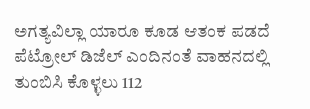ಅಗತ್ಯವಿಲ್ಲಾ ಯಾರೂ ಕೂಡ ಆತಂಕ ಪಡದೆ ಪೆಟ್ರೋಲ್ ಡಿಜೆಲ್ ಎಂದಿನಂತೆ ವಾಹನದಲ್ಲಿ ತುಂಬಿಸಿ ಕೊಳ್ಳಲು 112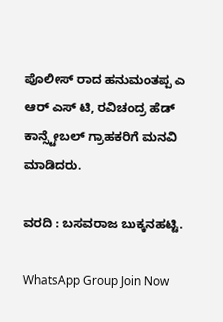ಪೊಲೀಸ್ ರಾದ ಹನುಮಂತಪ್ಪ ಎ ಆರ್ ಎಸ್ ಟಿ, ರವಿಚಂದ್ರ ಹೆಡ್ ಕಾನ್ಸ್ಟೇಬಲ್ ಗ್ರಾಹಕರಿಗೆ ಮನವಿ ಮಾಡಿದರು.

ವರದಿ : ಬಸವರಾಜ ಬುಕ್ಕನಹಟ್ಟಿ.

WhatsApp Group Join Now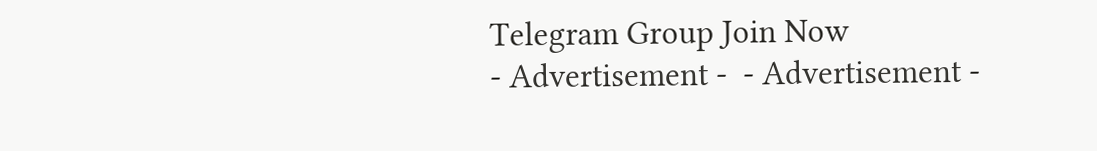Telegram Group Join Now
- Advertisement -  - Advertisement -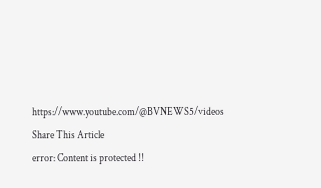https://www.youtube.com/@BVNEWS5/videos
Share This Article
error: Content is protected !!